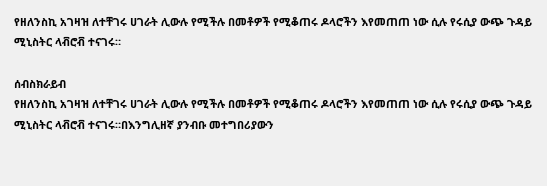የዘለንስኪ አገዛዝ ለተቸገሩ ሀገራት ሊውሉ የሚችሉ በመቶዎች የሚቆጠሩ ዶላሮችን እየመጠጠ ነው ሲሉ የሩሲያ ውጭ ጉዳይ ሚኒስትር ላቭሮቭ ተናገሩ።

ሰብስክራይብ
የዘለንስኪ አገዛዝ ለተቸገሩ ሀገራት ሊውሉ የሚችሉ በመቶዎች የሚቆጠሩ ዶላሮችን እየመጠጠ ነው ሲሉ የሩሲያ ውጭ ጉዳይ ሚኒስትር ላቭሮቭ ተናገሩ።በእንግሊዘኛ ያንብቡ መተግበሪያውን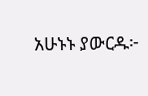አሁኑኑ ያውርዱ፦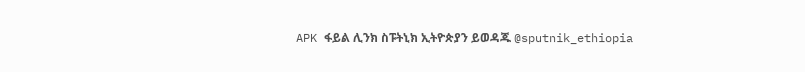APK ፋይል ሊንክ ስፑትኒክ ኢትዮጵያን ይወዳጁ @sputnik_ethiopia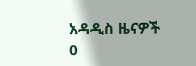አዳዲስ ዜናዎች
0